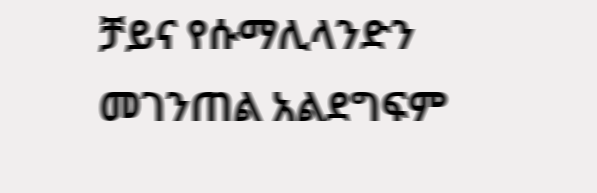ቻይና የሱማሊላንድን መገንጠል አልደግፍም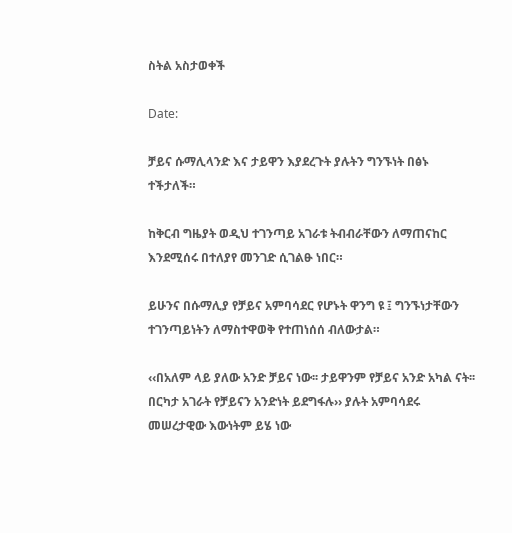ስትል አስታወቀች

Date:

ቻይና ሱማሊላንድ እና ታይዋን እያደረጉት ያሉትን ግንኙነት በፅኑ ተችታለች።

ከቅርብ ግዜያት ወዲህ ተገንጣይ አገራቱ ትብብራቸውን ለማጠናከር እንደሚሰሩ በተለያየ መንገድ ሲገልፁ ነበር።

ይሁንና በሱማሊያ የቻይና አምባሳደር የሆኑት ዋንግ ዩ ፤ ግንኙነታቸውን ተገንጣይነትን ለማስተዋወቅ የተጠነሰሰ ብለውታል።

‹‹በአለም ላይ ያለው አንድ ቻይና ነው፡፡ ታይዋንም የቻይና አንድ አካል ናት፡፡ በርካታ አገራት የቻይናን አንድነት ይደግፋሉ›› ያሉት አምባሳደሩ መሠረታዊው እውነትም ይሄ ነው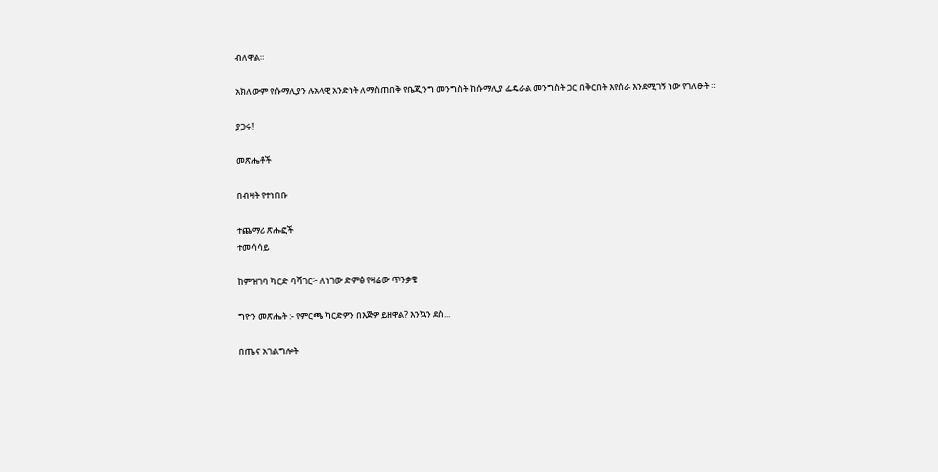ብለዋል።

አክለውም የሱማሊያን ሉአላዊ አንድነት ለማስጠበቅ የቤጂንግ መንግስት ከሱማሊያ ፌዴራል መንግስት ጋር በቅርበት እየሰራ እንደሚገኝ ነው የገለፁት ።

ያጋሩ!

መጽሔቶች

በብዛት የተነበቡ

ተጨማሪ ጽሑፎች
ተመሳሳይ

ከምዝገባ ካርድ ባሻገር፦ ለነገው ድምፅ የዛሬው ጥንቃቄ

ግዮን መጽሔት :- የምርጫ ካርድዎን በእጅዎ ይዘዋል? እንኳን ደስ...

በጤና አገልግሎት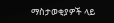ማስታወቂያዎች ላይ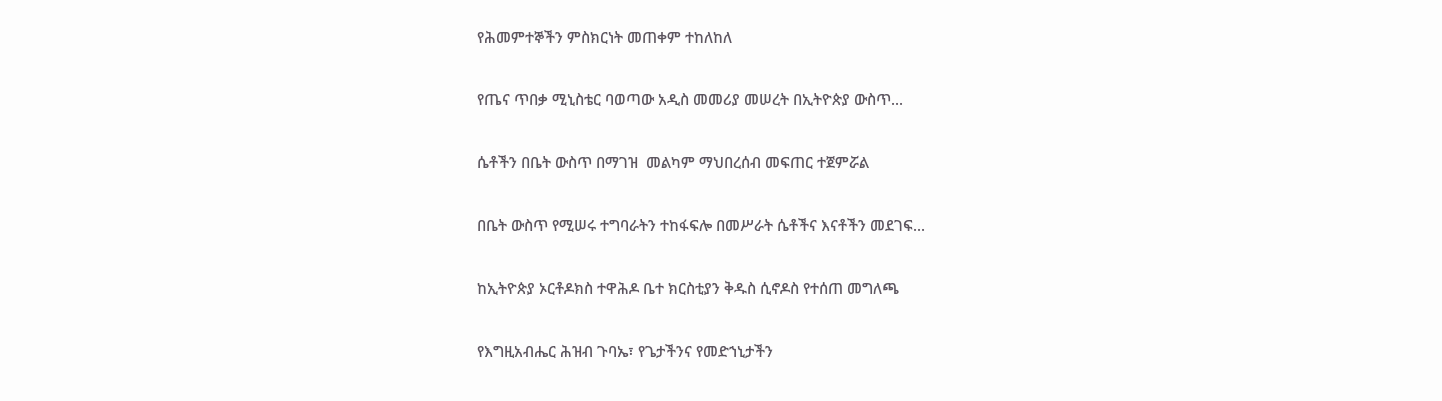የሕመምተኞችን ምስክርነት መጠቀም ተከለከለ

የጤና ጥበቃ ሚኒስቴር ባወጣው አዲስ መመሪያ መሠረት በኢትዮጵያ ውስጥ...

ሴቶችን በቤት ውስጥ በማገዝ  መልካም ማህበረሰብ መፍጠር ተጀምሯል

በቤት ውስጥ የሚሠሩ ተግባራትን ተከፋፍሎ በመሥራት ሴቶችና እናቶችን መደገፍ...

ከኢትዮጵያ ኦርቶዶክስ ተዋሕዶ ቤተ ክርስቲያን ቅዱስ ሲኖዶስ የተሰጠ መግለጫ

የእግዚአብሔር ሕዝብ ጉባኤ፣ የጌታችንና የመድኀኒታችን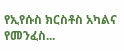የኢየሱስ ክርስቶስ አካልና የመንፈስ...